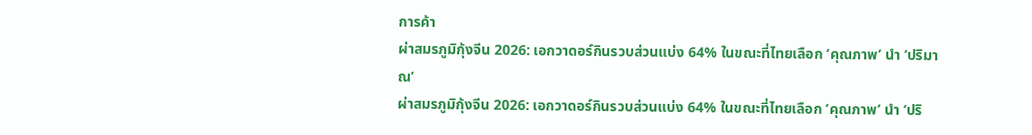การค้า
ผ่าสมรภูมิกุ้งจีน 2026: เอกวาดอร์กินรวบส่วนแบ่ง 64% ในขณะที่ไทยเลือก ‘คุณภาพ’ นำ ‘ปริมาณ’
ผ่าสมรภูมิกุ้งจีน 2026: เอกวาดอร์กินรวบส่วนแบ่ง 64% ในขณะที่ไทยเลือก ‘คุณภาพ’ นำ ‘ปริ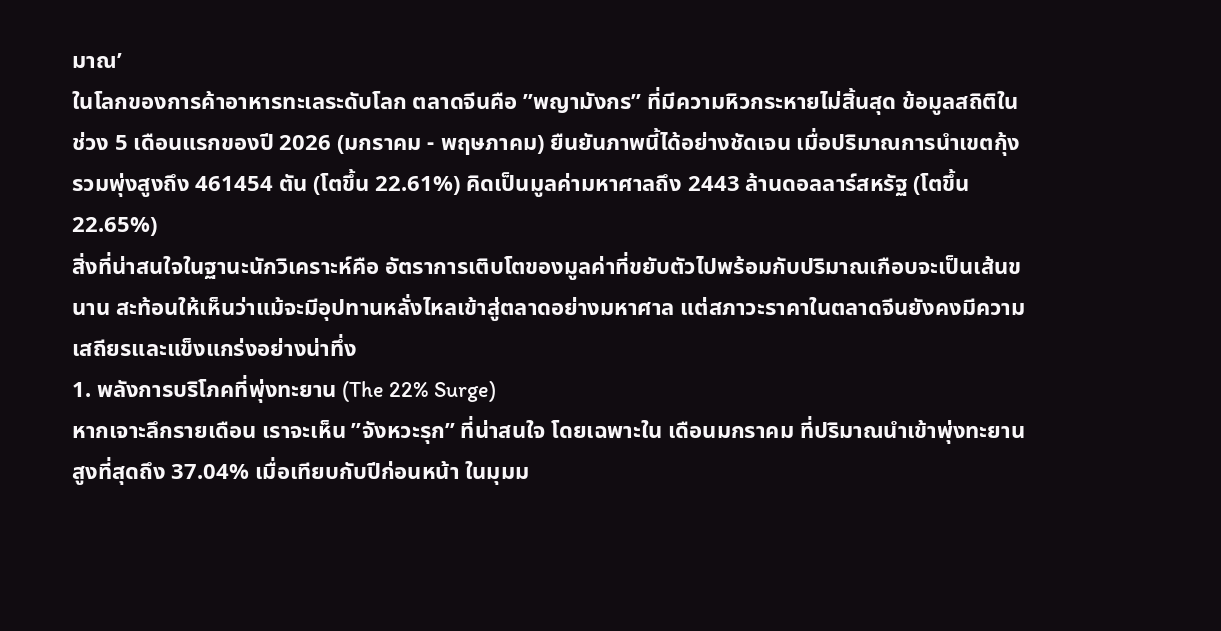มาณ’
ในโลกของการค้าอาหารทะเลระดับโลก ตลาดจีนคือ ”พญามังกร” ที่มีความหิวกระหายไม่สิ้นสุด ข้อมูลสถิติในช่วง 5 เดือนแรกของปี 2026 (มกราคม - พฤษภาคม) ยืนยันภาพนี้ได้อย่างชัดเจน เมื่อปริมาณการนำเขตกุ้งรวมพุ่งสูงถึง 461454 ตัน (โตขึ้น 22.61%) คิดเป็นมูลค่ามหาศาลถึง 2443 ล้านดอลลาร์สหรัฐ (โตขึ้น 22.65%)
สิ่งที่น่าสนใจในฐานะนักวิเคราะห์คือ อัตราการเติบโตของมูลค่าที่ขยับตัวไปพร้อมกับปริมาณเกือบจะเป็นเส้นขนาน สะท้อนให้เห็นว่าแม้จะมีอุปทานหลั่งไหลเข้าสู่ตลาดอย่างมหาศาล แต่สภาวะราคาในตลาดจีนยังคงมีความเสถียรและแข็งแกร่งอย่างน่าทึ่ง
1. พลังการบริโภคที่พุ่งทะยาน (The 22% Surge)
หากเจาะลึกรายเดือน เราจะเห็น ”จังหวะรุก” ที่น่าสนใจ โดยเฉพาะใน เดือนมกราคม ที่ปริมาณนำเข้าพุ่งทะยานสูงที่สุดถึง 37.04% เมื่อเทียบกับปีก่อนหน้า ในมุมม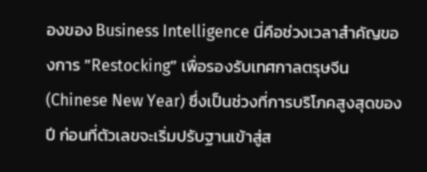องของ Business Intelligence นี่คือช่วงเวลาสำคัญของการ ”Restocking” เพื่อรองรับเทศกาลตรุษจีน (Chinese New Year) ซึ่งเป็นช่วงที่การบริโภคสูงสุดของปี ก่อนที่ตัวเลขจะเริ่มปรับฐานเข้าสู่ส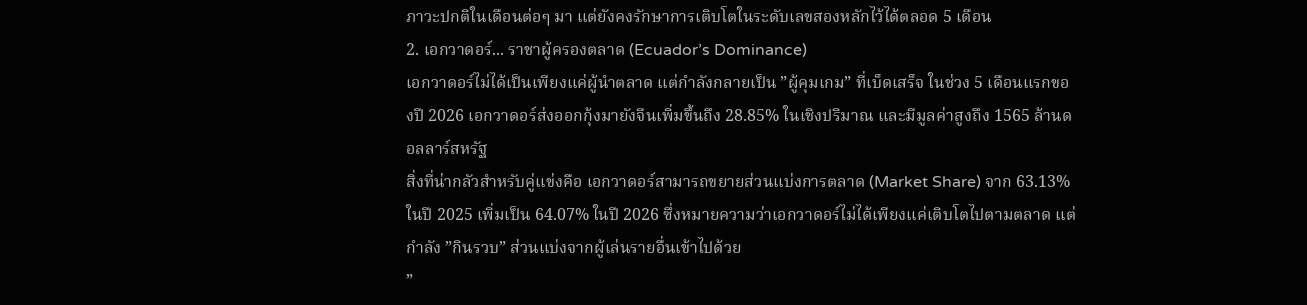ภาวะปกติในเดือนต่อๆ มา แต่ยังคงรักษาการเติบโตในระดับเลขสองหลักไว้ได้ตลอด 5 เดือน
2. เอกวาดอร์... ราชาผู้ครองตลาด (Ecuador’s Dominance)
เอกวาดอร์ไม่ได้เป็นเพียงแค่ผู้นำตลาด แต่กำลังกลายเป็น ”ผู้คุมเกม” ที่เบ็ดเสร็จ ในช่วง 5 เดือนแรกของปี 2026 เอกวาดอร์ส่งออกกุ้งมายังจีนเพิ่มขึ้นถึง 28.85% ในเชิงปริมาณ และมีมูลค่าสูงถึง 1565 ล้านดอลลาร์สหรัฐ
สิ่งที่น่ากลัวสำหรับคู่แข่งคือ เอกวาดอร์สามารถขยายส่วนแบ่งการตลาด (Market Share) จาก 63.13% ในปี 2025 เพิ่มเป็น 64.07% ในปี 2026 ซึ่งหมายความว่าเอกวาดอร์ไม่ได้เพียงแค่เติบโตไปตามตลาด แต่กำลัง ”กินรวบ” ส่วนแบ่งจากผู้เล่นรายอื่นเข้าไปด้วย
”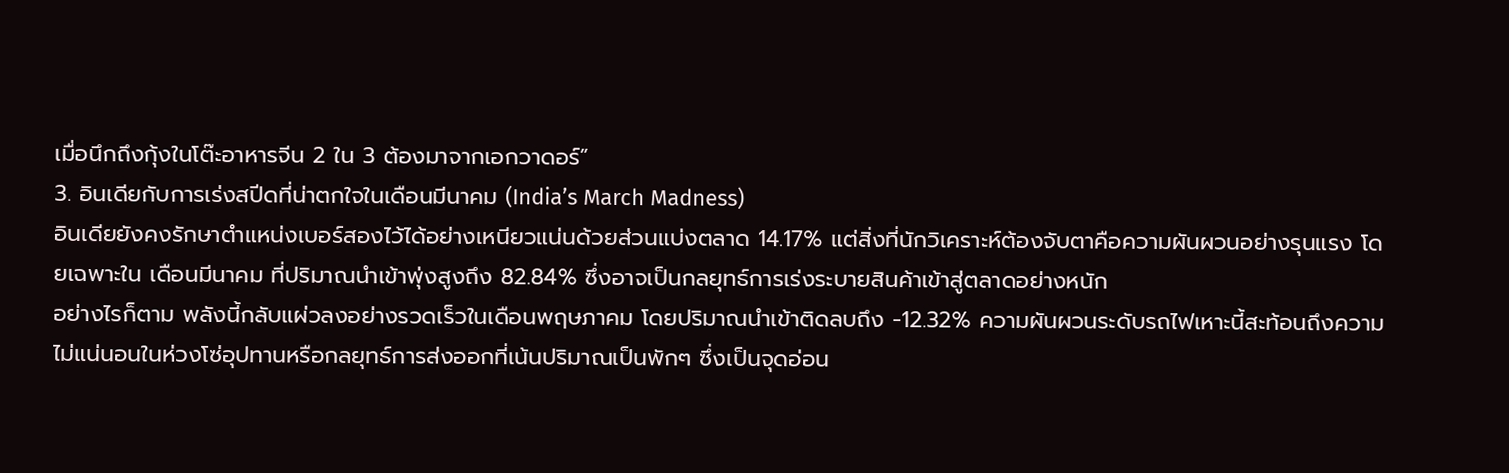เมื่อนึกถึงกุ้งในโต๊ะอาหารจีน 2 ใน 3 ต้องมาจากเอกวาดอร์”
3. อินเดียกับการเร่งสปีดที่น่าตกใจในเดือนมีนาคม (India’s March Madness)
อินเดียยังคงรักษาตำแหน่งเบอร์สองไว้ได้อย่างเหนียวแน่นด้วยส่วนแบ่งตลาด 14.17% แต่สิ่งที่นักวิเคราะห์ต้องจับตาคือความผันผวนอย่างรุนแรง โดยเฉพาะใน เดือนมีนาคม ที่ปริมาณนำเข้าพุ่งสูงถึง 82.84% ซึ่งอาจเป็นกลยุทธ์การเร่งระบายสินค้าเข้าสู่ตลาดอย่างหนัก
อย่างไรก็ตาม พลังนี้กลับแผ่วลงอย่างรวดเร็วในเดือนพฤษภาคม โดยปริมาณนำเข้าติดลบถึง -12.32% ความผันผวนระดับรถไฟเหาะนี้สะท้อนถึงความไม่แน่นอนในห่วงโซ่อุปทานหรือกลยุทธ์การส่งออกที่เน้นปริมาณเป็นพักๆ ซึ่งเป็นจุดอ่อน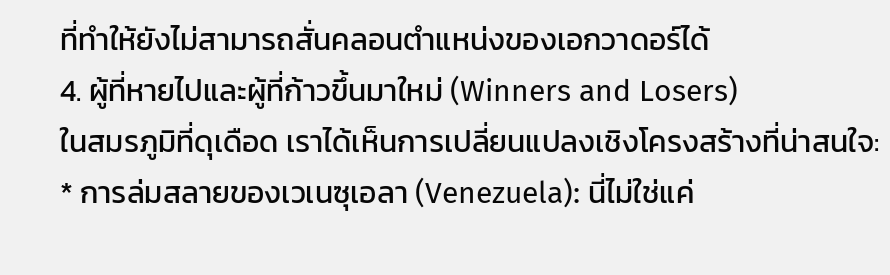ที่ทำให้ยังไม่สามารถสั่นคลอนตำแหน่งของเอกวาดอร์ได้
4. ผู้ที่หายไปและผู้ที่ก้าวขึ้นมาใหม่ (Winners and Losers)
ในสมรภูมิที่ดุเดือด เราได้เห็นการเปลี่ยนแปลงเชิงโครงสร้างที่น่าสนใจ:
* การล่มสลายของเวเนซุเอลา (Venezuela): นี่ไม่ใช่แค่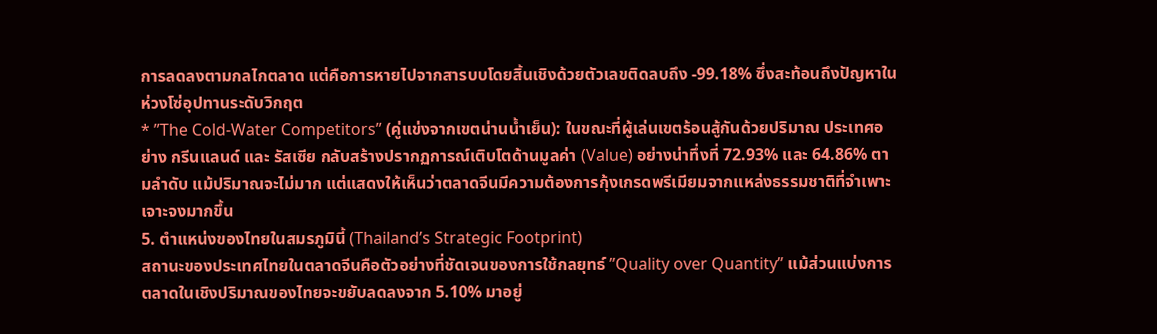การลดลงตามกลไกตลาด แต่คือการหายไปจากสารบบโดยสิ้นเชิงด้วยตัวเลขติดลบถึง -99.18% ซึ่งสะท้อนถึงปัญหาในห่วงโซ่อุปทานระดับวิกฤต
* ”The Cold-Water Competitors” (คู่แข่งจากเขตน่านน้ำเย็น): ในขณะที่ผู้เล่นเขตร้อนสู้กันด้วยปริมาณ ประเทศอย่าง กรีนแลนด์ และ รัสเซีย กลับสร้างปรากฏการณ์เติบโตด้านมูลค่า (Value) อย่างน่าทึ่งที่ 72.93% และ 64.86% ตามลำดับ แม้ปริมาณจะไม่มาก แต่แสดงให้เห็นว่าตลาดจีนมีความต้องการกุ้งเกรดพรีเมียมจากแหล่งธรรมชาติที่จำเพาะเจาะจงมากขึ้น
5. ตำแหน่งของไทยในสมรภูมินี้ (Thailand’s Strategic Footprint)
สถานะของประเทศไทยในตลาดจีนคือตัวอย่างที่ชัดเจนของการใช้กลยุทธ์ ”Quality over Quantity” แม้ส่วนแบ่งการตลาดในเชิงปริมาณของไทยจะขยับลดลงจาก 5.10% มาอยู่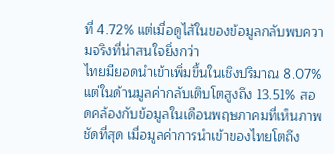ที่ 4.72% แต่เมื่อดูไส้ในของข้อมูลกลับพบความจริงที่น่าสนใจยิ่งกว่า
ไทยมียอดนำเข้าเพิ่มขึ้นในเชิงปริมาณ 8.07% แต่ในด้านมูลค่ากลับเติบโตสูงถึง 13.51% สอดคล้องกับข้อมูลในเดือนพฤษภาคมที่เห็นภาพชัดที่สุด เมื่อมูลค่าการนำเข้าของไทยโตถึง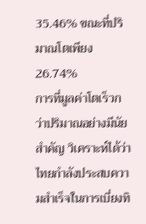35.46% ขณะที่ปริมาณโตเพียง 26.74%
การที่มูลค่าโตเร็วกว่าปริมาณอย่างมีนัยสำคัญ วิเคราะห์ได้ว่าไทยกำลังประสบความสำเร็จในการเบี่ยงทิ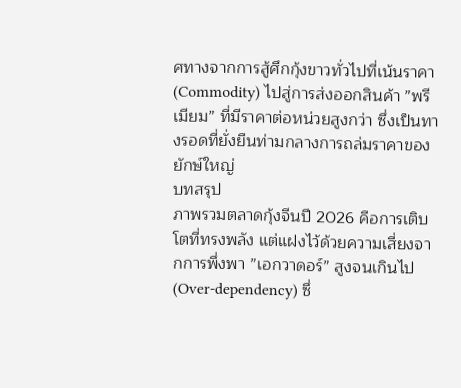ศทางจากการสู้ศึกกุ้งขาวทั่วไปที่เน้นราคา (Commodity) ไปสู่การส่งออกสินค้า ”พรีเมียม” ที่มีราคาต่อหน่วยสูงกว่า ซึ่งเป็นทางรอดที่ยั่งยืนท่ามกลางการถล่มราคาของยักษ์ใหญ่
บทสรุป
ภาพรวมตลาดกุ้งจีนปี 2026 คือการเติบโตที่ทรงพลัง แต่แฝงไว้ด้วยความเสี่ยงจากการพึ่งพา ”เอกวาดอร์” สูงจนเกินไป (Over-dependency) ซึ่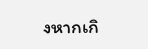งหากเกิ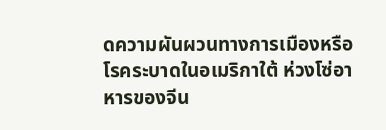ดความผันผวนทางการเมืองหรือโรคระบาดในอเมริกาใต้ ห่วงโซ่อาหารของจีน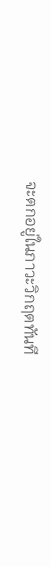จะตกอยู่ในภาวะวิกฤตทันที